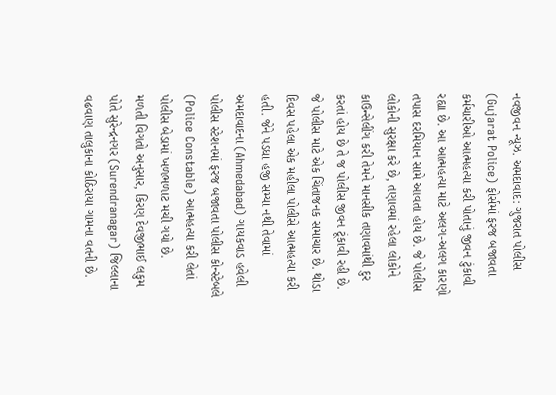નવજીવન ન્યૂઝ. અમદાવાદ: ગુજરાત પોલીસ (Gujarat Police) ફોર્સમાં ફરજ બજાવતા કર્મચારીઓ આત્મહત્યા કરી પોતાનું જીવન ટુંકાવી રહ્યા છે. આ આત્મહત્યા માટે અલગ-અલગ કારણો તપાસ દરમિયાન સામે આવતા હોય છે. જે પોલીસ લોકોની સુરક્ષા કરે છે, તણાવમાં રહેલા લોકોને કાઉન્સેલીંગ કરી તેમને માનસીક તણાવમાંથી દુર કરતાં હોય છે તે જ પોલીસ જીવન ટૂંકાવી રહી છે. જે પોલીસ માટે એક ચિંતાજનક સમાચાર છે. થોડા દિવસ પહેલા એક મહીલા પોલીસે આત્મહત્યા કરી હતી. જેને પડધા હજી સમ્યા નથી તેવામાં અમદાવાદના (Ahmedabad) ગાયકવાડ હવેલી પોલીસ સ્ટેશનમાં ફરજ બજાવતા પોલીસ કોન્સ્ટેબલે (Police Constable) આત્મહત્યા કરી લેતાં પોલીસ બેડામાં ખળભળાટ મચી ગયો છે.
મળતી વિગતો અનુસાર, કિરણ દેવજીભાઈ લકુમ પોતે સુરેન્દ્રનગર (Surendranagar) જિલ્લાના વઢવાણ તાલુકાના કોઠિરાયા ગામના વતની છે.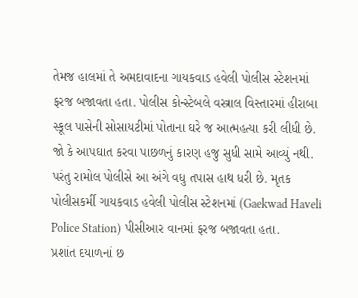તેમજ હાલમાં તે અમદાવાદના ગાયકવાડ હવેલી પોલીસ સ્ટેશનમાં ફરજ બજાવતા હતા. પોલીસ કોન્સ્ટેબલે વસ્ત્રાલ વિસ્તારમાં હીરાબા સ્કૂલ પાસેની સોસાયટીમાં પોતાના ઘરે જ આત્મહત્યા કરી લીધી છે. જો કે આપઘાત કરવા પાછળનું કારણ હજુ સુધી સામે આવ્યું નથી. પરંતુ રામોલ પોલીસે આ અંગે વધુ તપાસ હાથ ધરી છે. મૃતક પોલીસકર્મી ગાયકવાડ હવેલી પોલીસ સ્ટેશનમાં (Gaekwad Haveli Police Station) પીસીઆર વાનમાં ફરજ બજાવતા હતા.
પ્રશાંત દયાળનાં છ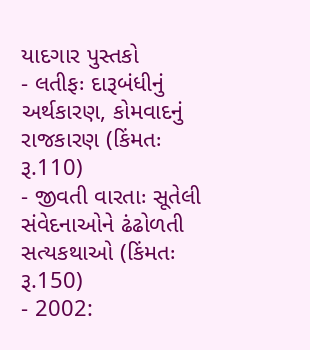યાદગાર પુસ્તકો
- લતીફઃ દારૂબંધીનું અર્થકારણ, કોમવાદનું રાજકારણ (કિંમતઃ રૂ.110)
- જીવતી વારતાઃ સૂતેલી સંવેદનાઓને ઢંઢોળતી સત્યકથાઓ (કિંમતઃ રૂ.150)
- 2002: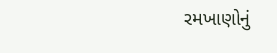રમખાણોનું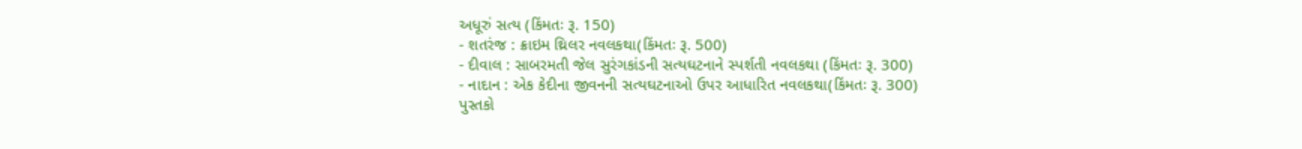અધૂરું સત્ય (કિંમતઃ રૂ. 150)
- શતરંજ : ક્રાઇમ થ્રિલર નવલકથા(કિંમતઃ રૂ. 500)
- દીવાલ : સાબરમતી જેલ સુરંગકાંડની સત્યઘટનાને સ્પર્શતી નવલકથા (કિંમતઃ રૂ. 300)
- નાદાન : એક કેદીના જીવનની સત્યઘટનાઓ ઉપર આધારિત નવલકથા(કિંમતઃ રૂ. 300)
પુસ્તકો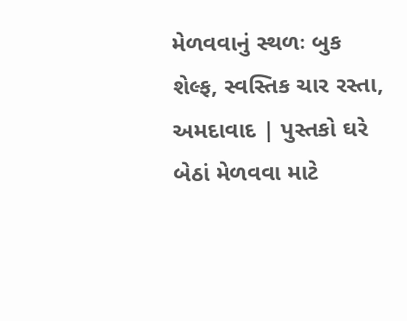મેળવવાનું સ્થળઃ બુક શેલ્ફ, સ્વસ્તિક ચાર રસ્તા, અમદાવાદ | પુસ્તકો ઘરે બેઠાં મેળવવા માટે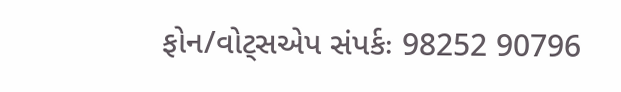ફોન/વોટ્સએપ સંપર્કઃ 98252 90796